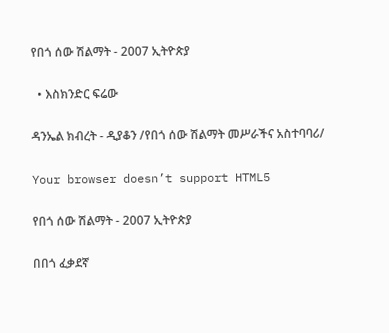የበጎ ሰው ሽልማት - 2007 ኢትዮጵያ

  • እስክንድር ፍሬው

ዳንኤል ክብረት - ዲያቆን /የበጎ ሰው ሽልማት መሥራችና አስተባባሪ/

Your browser doesn’t support HTML5

የበጎ ሰው ሽልማት - 2007 ኢትዮጵያ

በበጎ ፈቃደኛ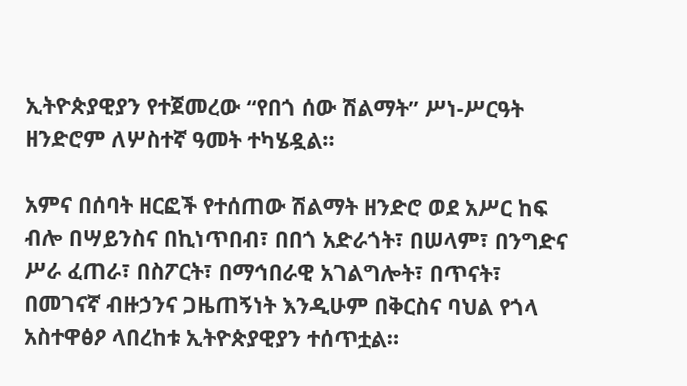ኢትዮጵያዊያን የተጀመረው “የበጎ ሰው ሽልማት” ሥነ-ሥርዓት ዘንድሮም ለሦስተኛ ዓመት ተካሄዷል።

አምና በሰባት ዘርፎች የተሰጠው ሽልማት ዘንድሮ ወደ አሥር ከፍ ብሎ በሣይንስና በኪነጥበብ፣ በበጎ አድራጎት፣ በሠላም፣ በንግድና ሥራ ፈጠራ፣ በስፖርት፣ በማኅበራዊ አገልግሎት፣ በጥናት፣ በመገናኛ ብዙኃንና ጋዜጠኝነት እንዲሁም በቅርስና ባህል የጎላ አስተዋፅዖ ላበረከቱ ኢትዮጵያዊያን ተሰጥቷል።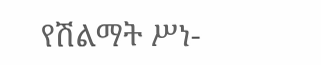የሽልማት ሥነ-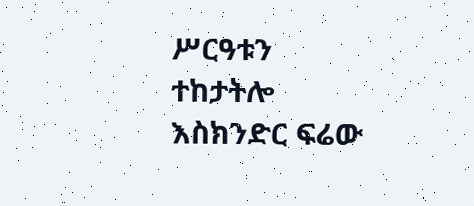ሥርዓቱን ተከታትሎ እስክንድር ፍሬው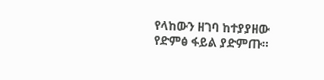የላከውን ዘገባ ከተያያዘው የድምፅ ፋይል ያድምጡ።